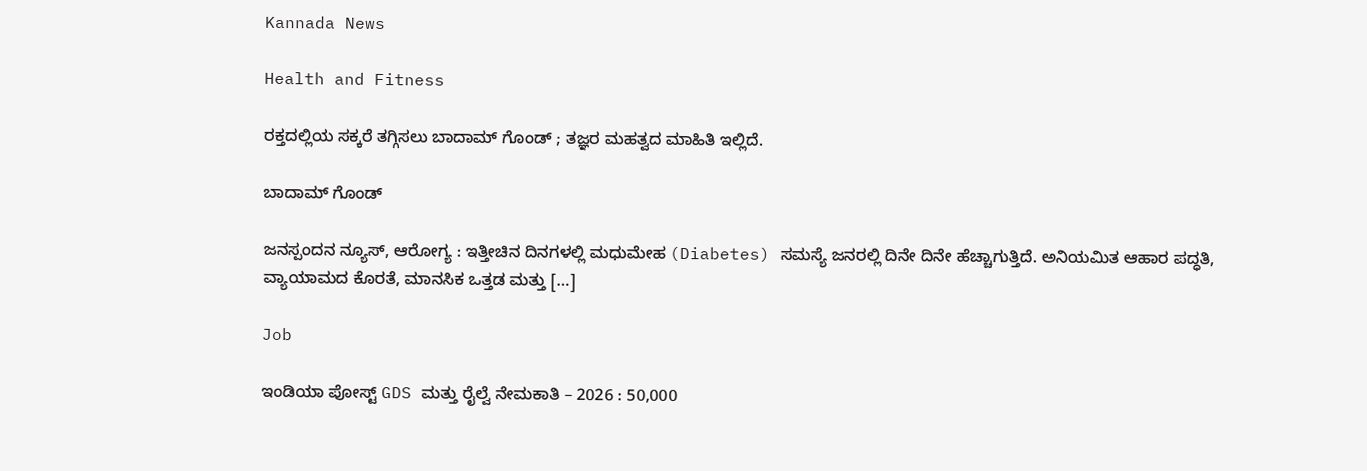Kannada News

Health and Fitness

ರಕ್ತದಲ್ಲಿಯ ಸಕ್ಕರೆ ತಗ್ಗಿಸಲು ಬಾದಾಮ್ ಗೊಂಡ್ ; ತಜ್ಞರ ಮಹತ್ವದ ಮಾಹಿತಿ ಇಲ್ಲಿದೆ.

ಬಾದಾಮ್ ಗೊಂಡ್

ಜನಸ್ಪಂದನ ನ್ಯೂಸ್‌, ಆರೋಗ್ಯ : ಇತ್ತೀಚಿನ ದಿನಗಳಲ್ಲಿ ಮಧುಮೇಹ (Diabetes) ಸಮಸ್ಯೆ ಜನರಲ್ಲಿ ದಿನೇ ದಿನೇ ಹೆಚ್ಚಾಗುತ್ತಿದೆ. ಅನಿಯಮಿತ ಆಹಾರ ಪದ್ಧತಿ, ವ್ಯಾಯಾಮದ ಕೊರತೆ, ಮಾನಸಿಕ ಒತ್ತಡ ಮತ್ತು […]

Job

ಇಂಡಿಯಾ ಪೋಸ್ಟ್ GDS ಮತ್ತು ರೈಲ್ವೆ ನೇಮಕಾತಿ – 2026 : 50,000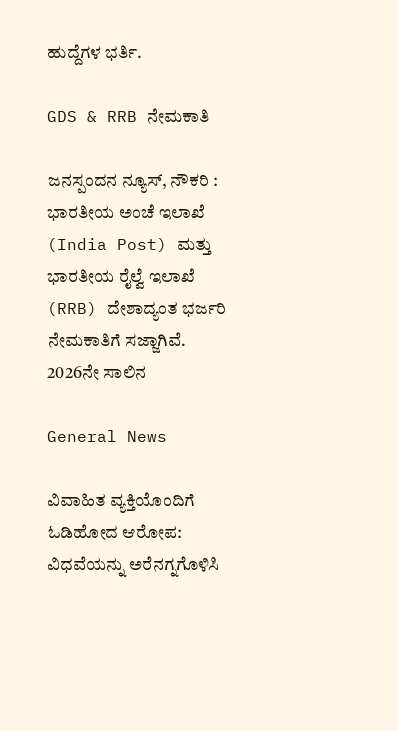ಹುದ್ದೆಗಳ ಭರ್ತಿ.

GDS & RRB ನೇಮಕಾತಿ

ಜನಸ್ಪಂದನ ನ್ಯೂಸ್‌, ನೌಕರಿ : ಭಾರತೀಯ ಅಂಚೆ ಇಲಾಖೆ (India Post) ಮತ್ತು ಭಾರತೀಯ ರೈಲ್ವೆ ಇಲಾಖೆ (RRB) ದೇಶಾದ್ಯಂತ ಭರ್ಜರಿ ನೇಮಕಾತಿಗೆ ಸಜ್ಜಾಗಿವೆ. 2026ನೇ ಸಾಲಿನ

General News

ವಿವಾಹಿತ ವ್ಯಕ್ತಿಯೊಂದಿಗೆ ಓಡಿಹೋದ ಆರೋಪ: ವಿಧವೆಯನ್ನು ಅರೆನಗ್ನಗೊಳಿಸಿ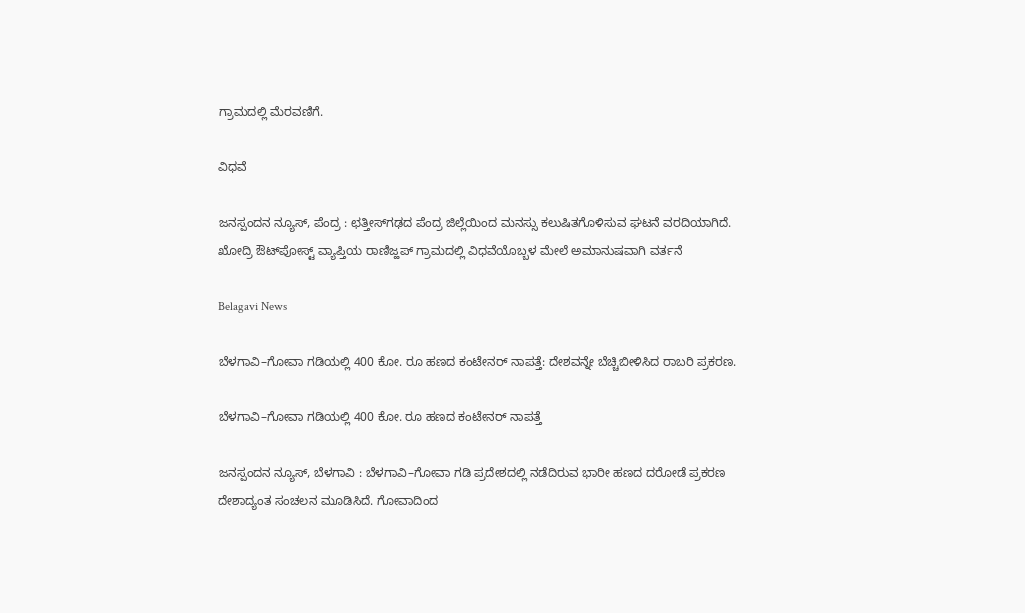ಗ್ರಾಮದಲ್ಲಿ ಮೆರವಣಿಗೆ.

ವಿಧವೆ

ಜನಸ್ಪಂದನ ನ್ಯೂಸ್, ಪೆಂದ್ರ : ಛತ್ತೀಸ್‌ಗಢದ ಪೆಂದ್ರ ಜಿಲ್ಲೆಯಿಂದ ಮನಸ್ಸು ಕಲುಷಿತಗೊಳಿಸುವ ಘಟನೆ ವರದಿಯಾಗಿದೆ. ಖೋದ್ರಿ ಔಟ್‌ಪೋಸ್ಟ್ ವ್ಯಾಪ್ತಿಯ ರಾಣಿಜ್ಹಪ್ ಗ್ರಾಮದಲ್ಲಿ ವಿಧವೆಯೊಬ್ಬಳ ಮೇಲೆ ಅಮಾನುಷವಾಗಿ ವರ್ತನೆ

Belagavi News

ಬೆಳಗಾವಿ–ಗೋವಾ ಗಡಿಯಲ್ಲಿ 400 ಕೋ. ರೂ ಹಣದ ಕಂಟೇನರ್ ನಾಪತ್ತೆ: ದೇಶವನ್ನೇ ಬೆಚ್ಚಿಬೀಳಿಸಿದ ರಾಬರಿ ಪ್ರಕರಣ.

ಬೆಳಗಾವಿ–ಗೋವಾ ಗಡಿಯಲ್ಲಿ 400 ಕೋ. ರೂ ಹಣದ ಕಂಟೇನರ್ ನಾಪತ್ತೆ

ಜನಸ್ಪಂದನ ನ್ಯೂಸ್‌, ಬೆಳಗಾವಿ : ಬೆಳಗಾವಿ–ಗೋವಾ ಗಡಿ ಪ್ರದೇಶದಲ್ಲಿ ನಡೆದಿರುವ ಭಾರೀ ಹಣದ ದರೋಡೆ ಪ್ರಕರಣ ದೇಶಾದ್ಯಂತ ಸಂಚಲನ ಮೂಡಿಸಿದೆ. ಗೋವಾದಿಂದ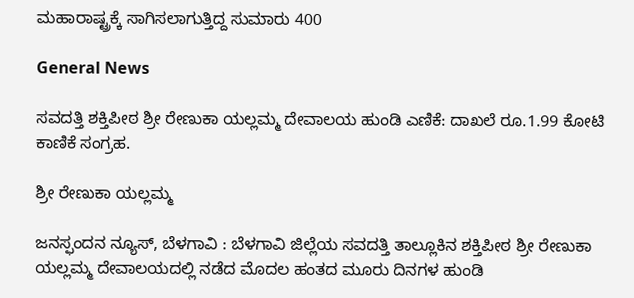ಮಹಾರಾಷ್ಟ್ರಕ್ಕೆ ಸಾಗಿಸಲಾಗುತ್ತಿದ್ದ ಸುಮಾರು 400

General News

ಸವದತ್ತಿ ಶಕ್ತಿಪೀಠ ಶ್ರೀ ರೇಣುಕಾ ಯಲ್ಲಮ್ಮ ದೇವಾಲಯ ಹುಂಡಿ ಎಣಿಕೆ: ದಾಖಲೆ ರೂ.1.99 ಕೋಟಿ ಕಾಣಿಕೆ ಸಂಗ್ರಹ.

ಶ್ರೀ ರೇಣುಕಾ ಯಲ್ಲಮ್ಮ

ಜನಸ್ಫಂದನ ನ್ಯೂಸ್‌, ಬೆಳಗಾವಿ : ಬೆಳಗಾವಿ ಜಿಲ್ಲೆಯ ಸವದತ್ತಿ ತಾಲ್ಲೂಕಿನ ಶಕ್ತಿಪೀಠ ಶ್ರೀ ರೇಣುಕಾ ಯಲ್ಲಮ್ಮ ದೇವಾಲಯದಲ್ಲಿ ನಡೆದ ಮೊದಲ ಹಂತದ ಮೂರು ದಿನಗಳ ಹುಂಡಿ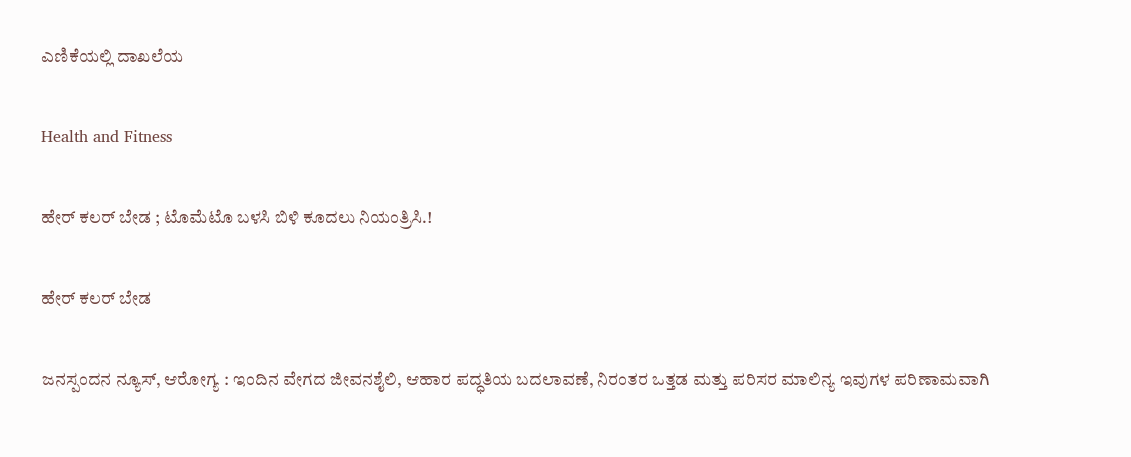ಎಣಿಕೆಯಲ್ಲಿ ದಾಖಲೆಯ

Health and Fitness

ಹೇರ್ ಕಲರ್ ಬೇಡ ; ಟೊಮೆಟೊ ಬಳಸಿ ಬಿಳಿ ಕೂದಲು ನಿಯಂತ್ರಿಸಿ.!

ಹೇರ್ ಕಲರ್ ಬೇಡ

ಜನಸ್ಪಂದನ ನ್ಯೂಸ್‌, ಆರೋಗ್ಯ : ಇಂದಿನ ವೇಗದ ಜೀವನಶೈಲಿ, ಆಹಾರ ಪದ್ಧತಿಯ ಬದಲಾವಣೆ, ನಿರಂತರ ಒತ್ತಡ ಮತ್ತು ಪರಿಸರ ಮಾಲಿನ್ಯ ಇವುಗಳ ಪರಿಣಾಮವಾಗಿ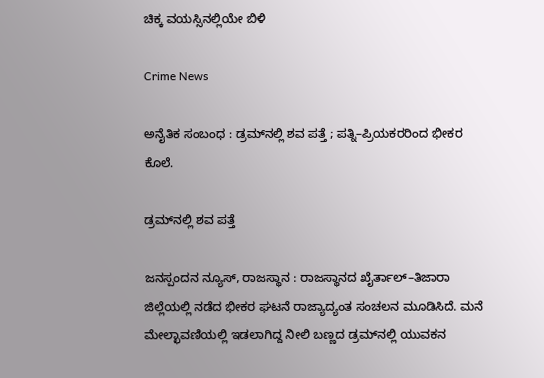ಚಿಕ್ಕ ವಯಸ್ಸಿನಲ್ಲಿಯೇ ಬಿಳಿ

Crime News

ಅನೈತಿಕ ಸಂಬಂಧ : ಡ್ರಮ್‌ನಲ್ಲಿ ಶವ ಪತ್ತೆ ; ಪತ್ನಿ–ಪ್ರಿಯಕರರಿಂದ ಭೀಕರ ಕೊಲೆ.

ಡ್ರಮ್‌ನಲ್ಲಿ ಶವ ಪತ್ತೆ

ಜನಸ್ಪಂದನ ನ್ಯೂಸ್‌, ರಾಜಸ್ಥಾನ : ರಾಜಸ್ಥಾನದ ಖೈರ್ತಾಲ್–ತಿಜಾರಾ ಜಿಲ್ಲೆಯಲ್ಲಿ ನಡೆದ ಭೀಕರ ಘಟನೆ ರಾಜ್ಯಾದ್ಯಂತ ಸಂಚಲನ ಮೂಡಿಸಿದೆ. ಮನೆ ಮೇಲ್ಛಾವಣಿಯಲ್ಲಿ ಇಡಲಾಗಿದ್ದ ನೀಲಿ ಬಣ್ಣದ ಡ್ರಮ್‌ನಲ್ಲಿ ಯುವಕನ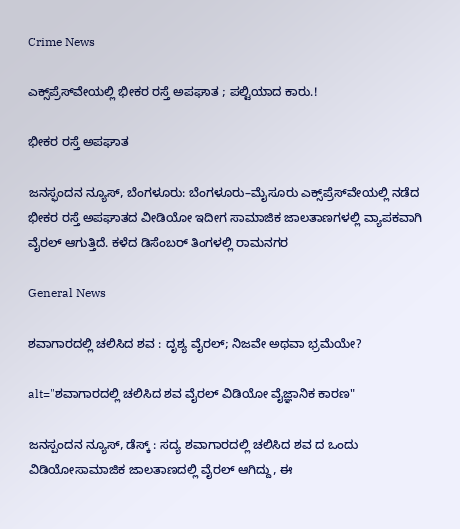Crime News

ಎಕ್ಸ್‌ಪ್ರೆಸ್‌ವೇಯಲ್ಲಿ ಭೀಕರ ರಸ್ತೆ ಅಪಘಾತ ; ಪಲ್ಟಿಯಾದ ಕಾರು.!

ಭೀಕರ ರಸ್ತೆ ಅಪಘಾತ

ಜನಸ್ಫಂದನ ನ್ಯೂಸ್‌, ಬೆಂಗಳೂರು: ಬೆಂಗಳೂರು–ಮೈಸೂರು ಎಕ್ಸ್‌ಪ್ರೆಸ್‌ವೇಯಲ್ಲಿ ನಡೆದ ಭೀಕರ ರಸ್ತೆ ಅಪಘಾತದ ವೀಡಿಯೋ ಇದೀಗ ಸಾಮಾಜಿಕ ಜಾಲತಾಣಗಳಲ್ಲಿ ವ್ಯಾಪಕವಾಗಿ ವೈರಲ್ ಆಗುತ್ತಿದೆ. ಕಳೆದ ಡಿಸೆಂಬರ್ ತಿಂಗಳಲ್ಲಿ ರಾಮನಗರ

General News

ಶವಾಗಾರದಲ್ಲಿ ಚಲಿಸಿದ ಶವ : ದೃಶ್ಯ ವೈರಲ್‌; ನಿಜವೇ ಅಥವಾ ಭ್ರಮೆಯೇ?

alt="ಶವಾಗಾರದಲ್ಲಿ ಚಲಿಸಿದ ಶವ ವೈರಲ್ ವಿಡಿಯೋ ವೈಜ್ಞಾನಿಕ ಕಾರಣ"

ಜನಸ್ಪಂದನ ನ್ಯೂಸ್‌, ಡೆಸ್ಕ್‌ : ಸದ್ಯ ಶವಾಗಾರದಲ್ಲಿ ಚಲಿಸಿದ ಶವ ದ ಒಂದು ವಿಡಿಯೋಸಾಮಾಜಿಕ ಜಾಲತಾಣದಲ್ಲಿ ವೈರಲ್‌ ಆಗಿದ್ದು, ಈ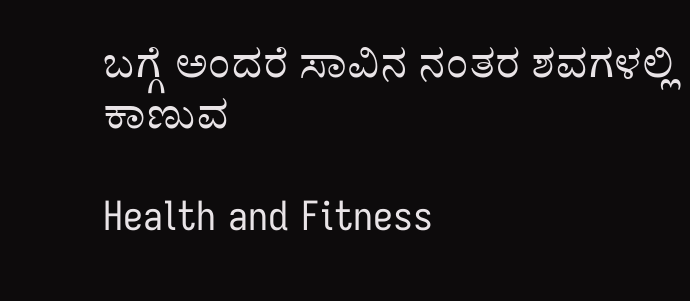ಬಗ್ಗೆ ಅಂದರೆ ಸಾವಿನ ನಂತರ ಶವಗಳಲ್ಲಿ ಕಾಣುವ

Health and Fitness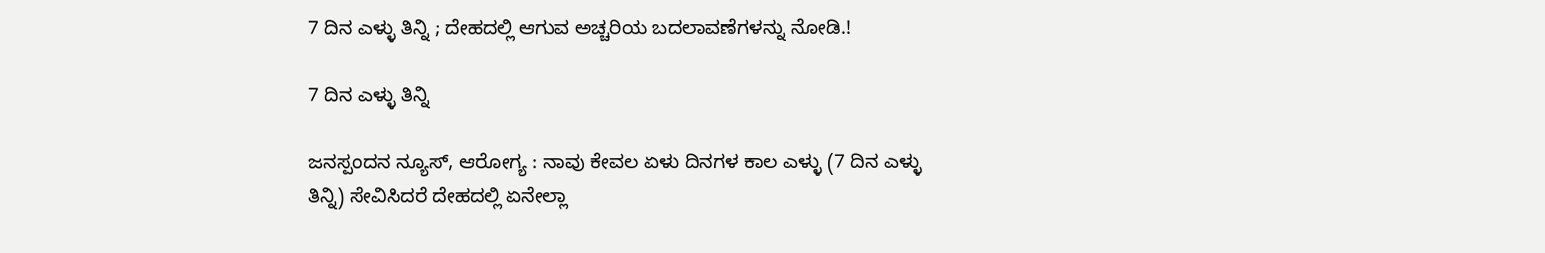7 ದಿನ ಎಳ್ಳು ತಿನ್ನಿ ; ದೇಹದಲ್ಲಿ ಆಗುವ ಅಚ್ಚರಿಯ ಬದಲಾವಣೆಗಳನ್ನು ನೋಡಿ.!

7 ದಿನ ಎಳ್ಳು ತಿನ್ನಿ

ಜನಸ್ಪಂದನ ನ್ಯೂಸ್‌, ಆರೋಗ್ಯ : ನಾವು ಕೇವಲ ಏಳು ದಿನಗಳ ಕಾಲ ಎಳ್ಳು (7 ದಿನ ಎಳ್ಳು ತಿನ್ನಿ) ಸೇವಿಸಿದರೆ ದೇಹದಲ್ಲಿ ಏನೇಲ್ಲಾ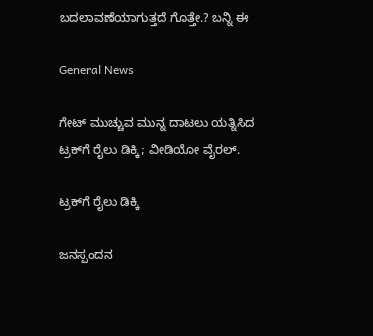ಬದಲಾವಣೆಯಾಗುತ್ತದೆ ಗೊತ್ತೇ.? ಬನ್ನಿ ಈ

General News

ಗೇಟ್ ಮುಚ್ಚುವ ಮುನ್ನ ದಾಟಲು ಯತ್ನಿಸಿದ ಟ್ರಕ್‌ಗೆ ರೈಲು ಡಿಕ್ಕಿ; ವೀಡಿಯೋ ವೈರಲ್.

ಟ್ರಕ್‌ಗೆ ರೈಲು ಡಿಕ್ಕಿ

ಜನಸ್ಪಂದನ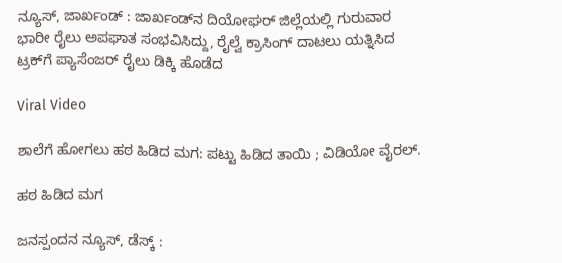ನ್ಯೂಸ್, ಜಾರ್ಖಂಡ್ : ಜಾರ್ಖಂಡ್‌ನ ದಿಯೋಘರ್ ಜಿಲ್ಲೆಯಲ್ಲಿ ಗುರುವಾರ ಭಾರೀ ರೈಲು ಅಪಘಾತ ಸಂಭವಿಸಿದ್ದು, ರೈಲ್ವೆ ಕ್ರಾಸಿಂಗ್ ದಾಟಲು ಯತ್ನಿಸಿದ ಟ್ರಕ್‌ಗೆ ಪ್ಯಾಸೆಂಜರ್ ರೈಲು ಡಿಕ್ಕಿ ಹೊಡೆದ

Viral Video

ಶಾಲೆಗೆ ಹೋಗಲು ಹಠ ಹಿಡಿದ ಮಗ: ಪಟ್ಟು ಹಿಡಿದ ತಾಯಿ ; ವಿಡಿಯೋ ವೈರಲ್.

ಹಠ ಹಿಡಿದ ಮಗ

ಜನಸ್ಪಂದನ ನ್ಯೂಸ್, ಡೆಸ್ಕ್‌ :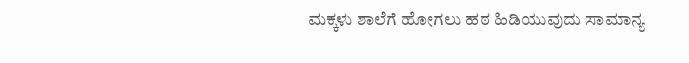ಮಕ್ಕಳು ಶಾಲೆಗೆ ಹೋಗಲು ಹಠ ಹಿಡಿಯುವುದು ಸಾಮಾನ್ಯ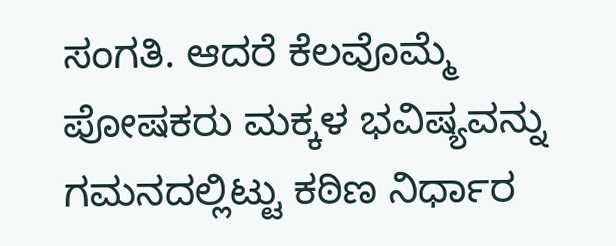ಸಂಗತಿ. ಆದರೆ ಕೆಲವೊಮ್ಮೆ ಪೋಷಕರು ಮಕ್ಕಳ ಭವಿಷ್ಯವನ್ನು ಗಮನದಲ್ಲಿಟ್ಟು ಕಠಿಣ ನಿರ್ಧಾರ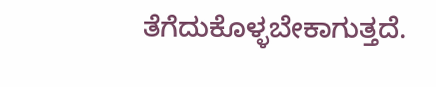ತೆಗೆದುಕೊಳ್ಳಬೇಕಾಗುತ್ತದೆ.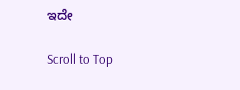ಇದೇ

Scroll to Top